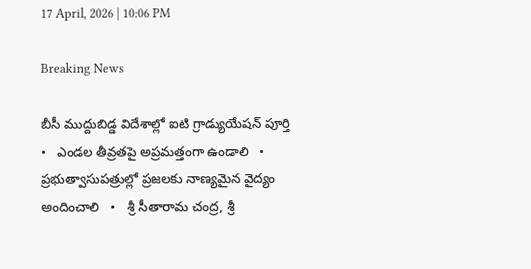17 April, 2026 | 10:06 PM

Breaking News

బీసీ ముద్దుబిడ్డ విదేశాల్లో ఐటి గ్రాడ్యుయేషన్ పూర్తి   •   ఎండల తీవ్రతపై అప్రమత్తంగా ఉండాలి   •   ప్రభుత్వాసుపత్రుల్లో ప్రజలకు నాణ్యమైన వైద్యం అందించాలి   •   శ్రీ సీతారామ చంద్ర, శ్రీ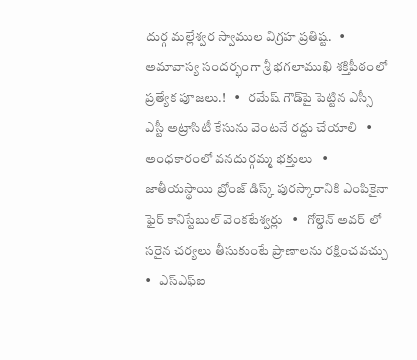దుర్గ మల్లేశ్వర స్వాముల విగ్రహ ప్రతిష్ట.   •   అమావాస్య సందర్భంగా శ్రీ భగలాముఖి శక్తిపీఠంలో ప్రత్యేక పూజలు.!   •   రమేష్ గౌడ్‌పై పెట్టిన ఎస్సీ ఎస్టీ అట్రాసిటీ కేసును వెంటనే రద్దు చేయాలి   •   అంధకారంలో వనదుర్గమ్మ భక్తులు   •   జాతీయస్థాయి బ్రోంజ్ డిస్క్ పురస్కారానికి ఎంపికైనా ఫైర్ కానిస్టేబుల్ వెంకటేశ్వర్లు   •   గోల్డెన్ అవర్ లో సరైన చర్యలు తీసుకుంటే ప్రాణాలను రక్షించవచ్చు   •   ఎస్ఎఫ్ఐ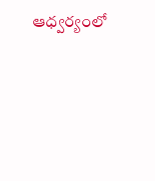ఆధ్వర్యంలో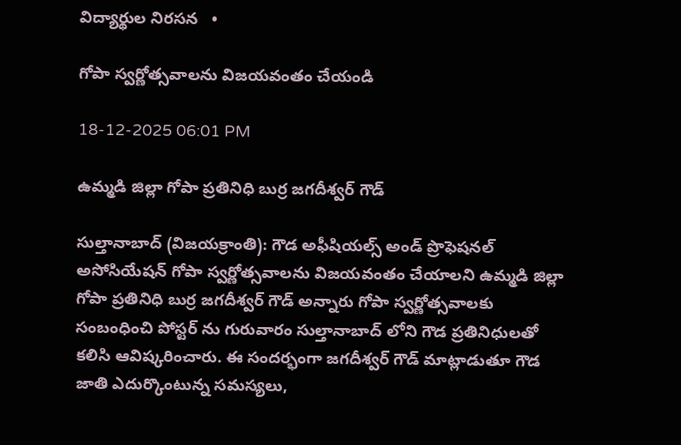విద్యార్థుల నిరసన   •

గోపా స్వర్ణోత్సవాలను విజయవంతం చేయండి

18-12-2025 06:01 PM

ఉమ్మడి జిల్లా గోపా ప్రతినిధి బుర్ర జగదీశ్వర్ గౌడ్

సుల్తానాబాద్ (విజయక్రాంతి): గౌడ అఫీషియల్స్ అండ్ ప్రొఫెషనల్ అసోసియేషన్ గోపా స్వర్ణోత్సవాలను విజయవంతం చేయాలని ఉమ్మడి జిల్లా గోపా ప్రతినిధి బుర్ర జగదీశ్వర్ గౌడ్ అన్నారు గోపా స్వర్ణోత్సవాలకు సంబంధించి పోస్టర్ ను గురువారం సుల్తానాబాద్ లోని గౌడ ప్రతినిధులతో కలిసి ఆవిష్కరించారు. ఈ సందర్భంగా జగదీశ్వర్ గౌడ్ మాట్లాడుతూ గౌడ జాతి ఎదుర్కొంటున్న సమస్యలు,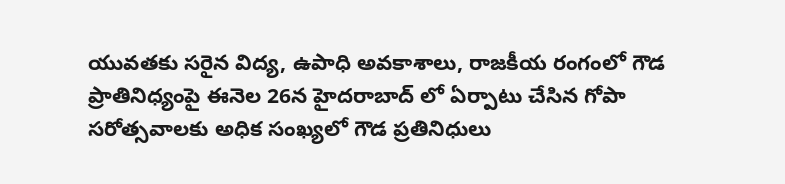యువతకు సరైన విద్య, ఉపాధి అవకాశాలు, రాజకీయ రంగంలో గౌడ ప్రాతినిధ్యంపై ఈనెల 26న హైదరాబాద్ లో ఏర్పాటు చేసిన గోపా సరోత్సవాలకు అధిక సంఖ్యలో గౌడ ప్రతినిధులు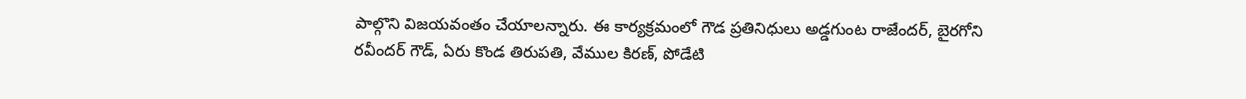పాల్గొని విజయవంతం చేయాలన్నారు. ఈ కార్యక్రమంలో గౌడ ప్రతినిధులు అడ్డగుంట రాజేందర్, బైరగోని రవీందర్ గౌడ్, ఏరు కొండ తిరుపతి, వేముల కిరణ్, పోడేటి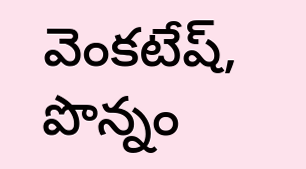వెంకటేష్, పొన్నం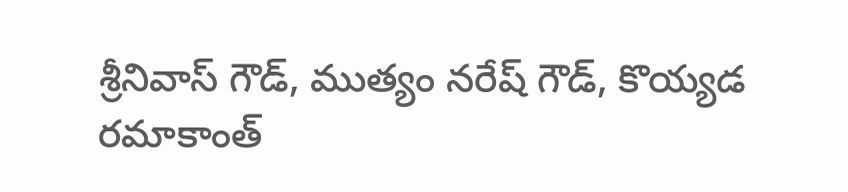శ్రీనివాస్ గౌడ్, ముత్యం నరేష్ గౌడ్, కొయ్యడ రమాకాంత్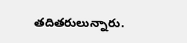తదితరులున్నారు.